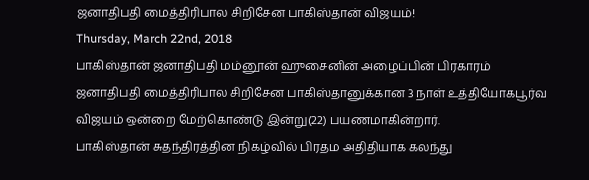ஜனாதிபதி மைத்திரிபால சிறிசேன பாகிஸ்தான் விஜயம்!
Thursday, March 22nd, 2018
பாகிஸ்தான் ஜனாதிபதி மம்னூன் ஹுசைனின் அழைப்பின் பிரகாரம் ஜனாதிபதி மைத்திரிபால சிறிசேன பாகிஸ்தானுக்கான 3 நாள் உத்தியோகபூர்வ விஜயம் ஒன்றை மேற்கொண்டு இன்று(22) பயணமாகின்றார்.
பாகிஸ்தான் சுதந்திரத்தின நிகழ்வில் பிரதம அதிதியாக கலந்து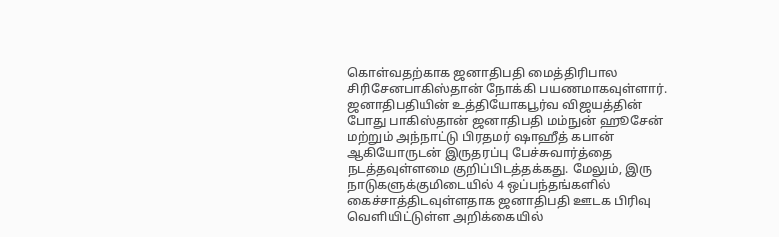கொள்வதற்காக ஜனாதிபதி மைத்திரிபால சிரிசேனபாகிஸ்தான் நோக்கி பயணமாகவுள்ளார்.
ஜனாதிபதியின் உத்தியோகபூர்வ விஜயத்தின் போது பாகிஸ்தான் ஜனாதிபதி மம்நுன் ஹூசேன் மற்றும் அந்நாட்டு பிரதமர் ஷாஹீத் கபான் ஆகியோருடன் இருதரப்பு பேச்சுவார்த்தை நடத்தவுள்ளமை குறிப்பிடத்தக்கது. மேலும், இரு நாடுகளுக்குமிடையில் 4 ஒப்பந்தங்களில் கைச்சாத்திடவுள்ளதாக ஜனாதிபதி ஊடக பிரிவு வௌியிட்டுள்ள அறிக்கையில்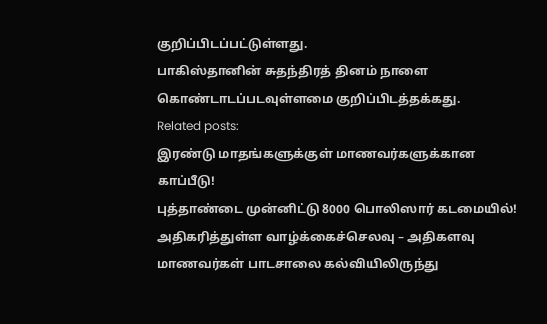குறிப்பிடப்பட்டுள்ளது.
பாகிஸ்தானின் சுதந்திரத் தினம் நாளை கொண்டாடப்படவுள்ளமை குறிப்பிடத்தக்கது.
Related posts:
இரண்டு மாதங்களுக்குள் மாணவர்களுக்கான காப்பீடு!
புத்தாண்டை முன்னிட்டு 8000 பொலிஸார் கடமையில்!
அதிகரித்துள்ள வாழ்க்கைச்செலவு – அதிகளவு மாணவர்கள் பாடசாலை கல்வியிலிருந்து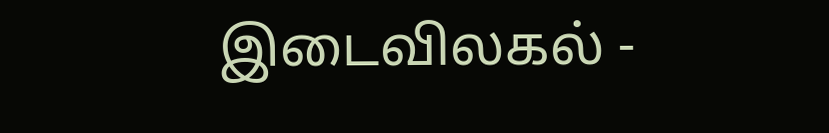இடைவிலகல் -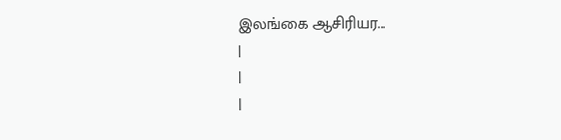இலங்கை ஆசிரியர...
|
|
|